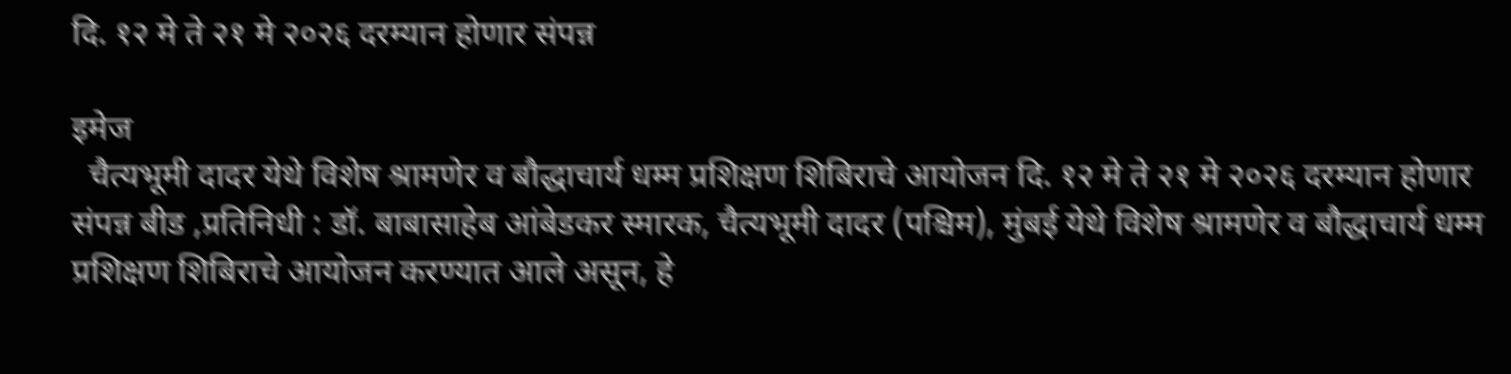दि. १२ मे ते २१ मे २०२६ दरम्यान होणार संपन्न

इमेज
  चैत्यभूमी दादर येथे विशेष श्रामणेर व बौद्धाचार्य धम्म प्रशिक्षण शिबिराचे आयोजन दि. १२ मे ते २१ मे २०२६ दरम्यान होणार संपन्न बीड ,प्रतिनिधी : डॉ. बाबासाहेब आंबेडकर स्मारक, चैत्यभूमी दादर (पश्चिम), मुंबई येथे विशेष श्रामणेर व बौद्धाचार्य धम्म प्रशिक्षण शिबिराचे आयोजन करण्यात आले असून, हे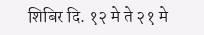शिबिर दि. १२ मे ते २१ मे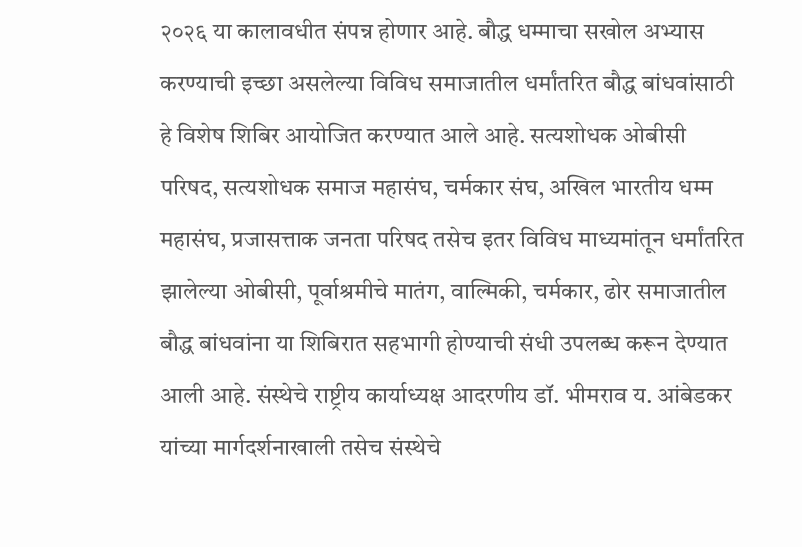२०२६ या कालावधीत संपन्न होणार आहे. बौद्ध धम्माचा सखोल अभ्यास करण्याची इच्छा असलेल्या विविध समाजातील धर्मांतरित बौद्ध बांधवांसाठी हे विशेष शिबिर आयोजित करण्यात आले आहे. सत्यशोधक ओबीसी परिषद, सत्यशोधक समाज महासंघ, चर्मकार संघ, अखिल भारतीय धम्म महासंघ, प्रजासत्ताक जनता परिषद तसेच इतर विविध माध्यमांतून धर्मांतरित झालेल्या ओबीसी, पूर्वाश्रमीचे मातंग, वाल्मिकी, चर्मकार, ढोर समाजातील बौद्ध बांधवांना या शिबिरात सहभागी होण्याची संधी उपलब्ध करून देण्यात आली आहे. संस्थेचे राष्ट्रीय कार्याध्यक्ष आदरणीय डॉ. भीमराव य. आंबेडकर यांच्या मार्गदर्शनाखाली तसेच संस्थेचे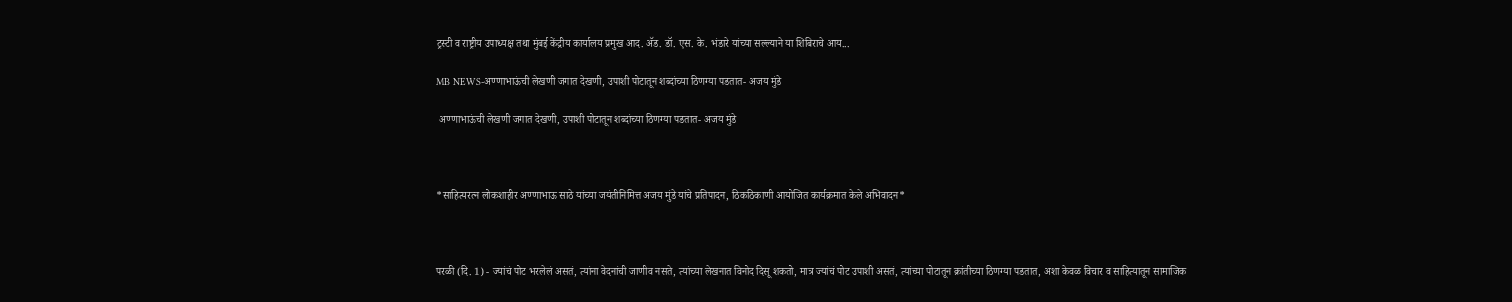ट्रस्टी व राष्ट्रीय उपाध्यक्ष तथा मुंबई केंद्रीय कार्यालय प्रमुख आद. ॲड. डॉ. एस. के. भंडारे यांच्या सल्ल्याने या शिबिराचे आय...

MB NEWS-अण्णाभाऊंची लेखणी जगात देखणी, उपाशी पोटातून शब्दांच्या ठिणग्या पडतात- अजय मुंडे

 अण्णाभाऊंची लेखणी जगात देखणी, उपाशी पोटातून शब्दांच्या ठिणग्या पडतात- अजय मुंडे



*साहित्यरत्न लोकशाहीर अण्णाभाऊ साठे यांच्या जयंतीनिमित्त अजय मुंडे यांचे प्रतिपादन, ठिकठिकाणी आयोजित कार्यक्रमात केले अभिवादन*



परळी (दि. 1) - ज्यांचं पोट भरलेलं असतं, त्यांना वेदनांची जाणीव नसते, त्यांच्या लेखनात विनोद दिसू शकतो, मात्र ज्यांचं पोट उपाशी असतं, त्यांच्या पोटातून क्रांतीच्या ठिणग्या पडतात, अशा केवळ विचार व साहित्यातून सामाजिक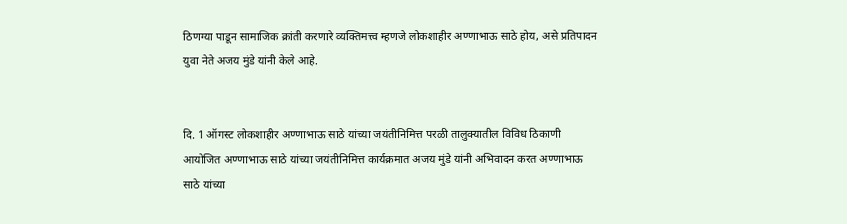ठिणग्या पाडून सामाजिक क्रांती करणारे व्यक्तिमत्त्व म्हणजे लोकशाहीर अण्णाभाऊ साठे होय, असे प्रतिपादन युवा नेते अजय मुंडे यांनी केले आहे.


दि. 1 ऑगस्ट लोकशाहीर अण्णाभाऊ साठे यांच्या जयंतीनिमित्त परळी तालुक्यातील विविध ठिकाणी आयोजित अण्णाभाऊ साठे यांच्या जयंतीनिमित्त कार्यक्रमात अजय मुंडे यांनी अभिवादन करत अण्णाभाऊ साठे यांच्या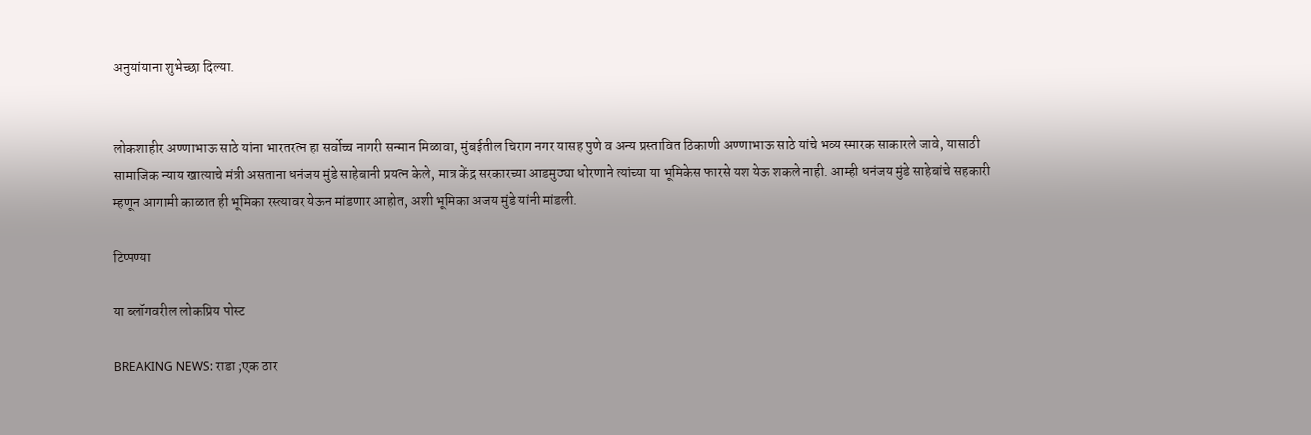अनुयांयाना शुभेच्छा दिल्या.


लोकशाहीर अण्णाभाऊ साठे यांना भारतरत्न हा सर्वोच्च नागरी सन्मान मिळावा, मुंबईतील चिराग नगर यासह पुणे व अन्य प्रस्तावित ठिकाणी अण्णाभाऊ साठे यांचे भव्य स्मारक साकारले जावे, यासाठी सामाजिक न्याय खात्याचे मंत्री असताना धनंजय मुंडे साहेबानी प्रयत्न केले, मात्र केंद्र सरकारच्या आडमुठ्या धोरणाने त्यांच्या या भूमिकेस फारसे यश येऊ शकले नाही. आम्ही धनंजय मुंडे साहेबांचे सहकारी म्हणून आगामी काळात ही भूमिका रस्त्यावर येऊन मांडणार आहोत, अशी भूमिका अजय मुंडे यांनी मांडली.

टिप्पण्या

या ब्लॉगवरील लोकप्रिय पोस्ट

BREAKING NEWS: राडा ;एक ठार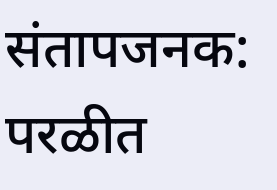संतापजनक: परळीत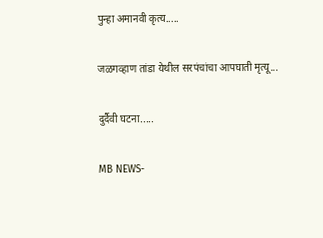पुन्हा अमानवी कृत्य.....

जळगव्हाण तांडा येथील सरपंचांचा आपघाती मृत्यू...

दुर्दैवी घटना.....

MB NEWS-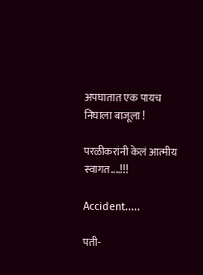अपघातात एक पायच निघाला बाजूला !

परळीकरांनी केलं आत्मीय स्वागत....!!!

Accident.....

पती-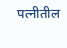पत्नीतील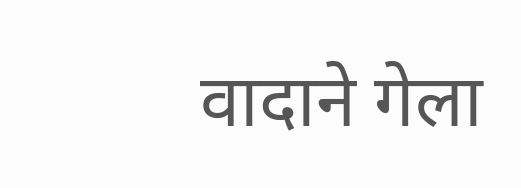वादाने गेला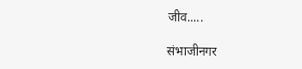जीव.....

संभाजीनगर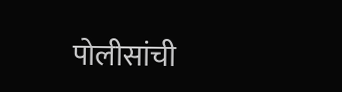पोलीसांची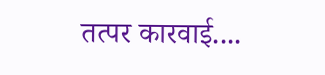तत्पर कारवाई....